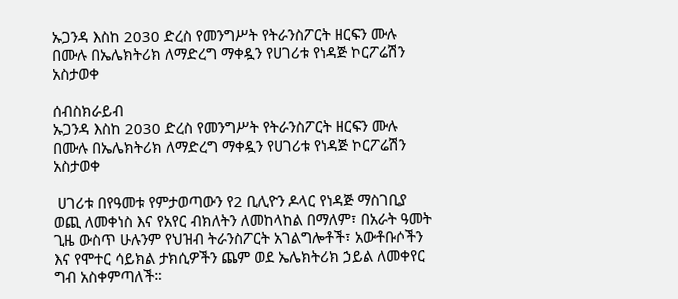ኡጋንዳ እስከ 2030 ድረስ የመንግሥት የትራንስፖርት ዘርፍን ሙሉ በሙሉ በኤሌክትሪክ ለማድረግ ማቀዷን የሀገሪቱ የነዳጅ ኮርፖሬሽን አስታወቀ

ሰብስክራይብ
ኡጋንዳ እስከ 2030 ድረስ የመንግሥት የትራንስፖርት ዘርፍን ሙሉ በሙሉ በኤሌክትሪክ ለማድረግ ማቀዷን የሀገሪቱ የነዳጅ ኮርፖሬሽን አስታወቀ

 ሀገሪቱ በየዓመቱ የምታወጣውን የ2 ቢሊዮን ዶላር የነዳጅ ማስገቢያ ወጪ ለመቀነስ እና የአየር ብክለትን ለመከላከል በማለም፣ በአራት ዓመት ጊዜ ውስጥ ሁሉንም የህዝብ ትራንስፖርት አገልግሎቶች፣ አውቶቡሶችን እና የሞተር ሳይክል ታክሲዎችን ጨም ወደ ኤሌክትሪክ ኃይል ለመቀየር ግብ አስቀምጣለች።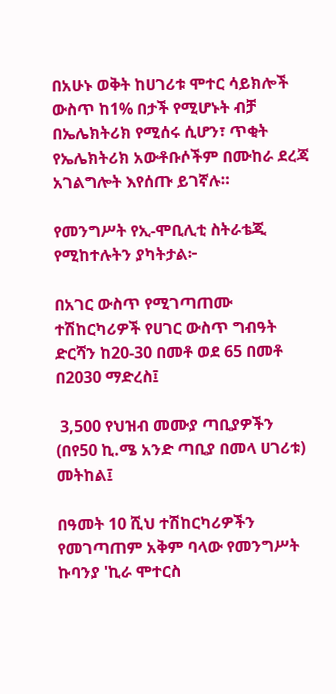በአሁኑ ወቅት ከሀገሪቱ ሞተር ሳይክሎች ውስጥ ከ1% በታች የሚሆኑት ብቻ በኤሌክትሪክ የሚሰሩ ሲሆን፣ ጥቂት የኤሌክትሪክ አውቶቡሶችም በሙከራ ደረጃ አገልግሎት እየሰጡ ይገኛሉ።

የመንግሥት የኢ-ሞቢሊቲ ስትራቴጂ የሚከተሉትን ያካትታል፦

በአገር ውስጥ የሚገጣጠሙ ተሽከርካሪዎች የሀገር ውስጥ ግብዓት ድርሻን ከ20-30 በመቶ ወደ 65 በመቶ በ2030 ማድረስ፤

 3,500 የህዝብ መሙያ ጣቢያዎችን (በየ50 ኪ.ሜ አንድ ጣቢያ በመላ ሀገሪቱ) መትከል፤

በዓመት 10 ሺህ ተሽከርካሪዎችን የመገጣጠም አቅም ባላው የመንግሥት ኩባንያ 'ኪራ ሞተርስ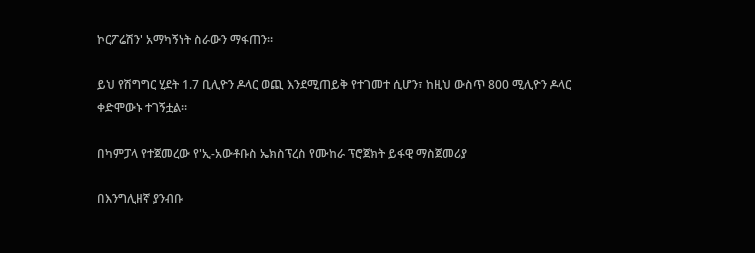ኮርፖሬሽን' አማካኝነት ስራውን ማፋጠን።

ይህ የሽግግር ሂደት 1.7 ቢሊዮን ዶላር ወጪ እንደሚጠይቅ የተገመተ ሲሆን፣ ከዚህ ውስጥ 800 ሚሊዮን ዶላር ቀድሞውኑ ተገኝቷል።

በካምፓላ የተጀመረው የ'ኢ-አውቶቡስ ኤክስፕረስ የሙከራ ፕሮጀክት ይፋዊ ማስጀመሪያ

በእንግሊዘኛ ያንብቡ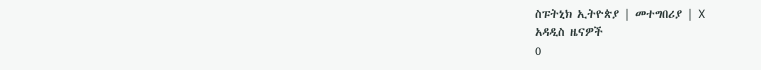ስፑትኒክ ኢትዮጵያ | መተግበሪያ | X
አዳዲስ ዜናዎች
0